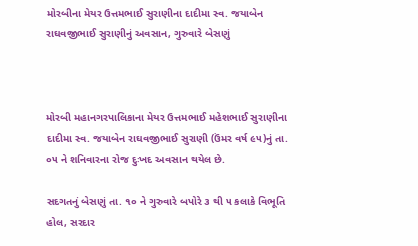મોરબીના મેયર ઉત્તમભાઈ સુરાણીના દાદીમા સ્વ. જયાબેન રાઘવજીભાઈ સુરાણીનું અવસાન, ગુરુવારે બેસણું



મોરબી મહાનગરપાલિકાના મેયર ઉત્તમભાઈ મહેશભાઈ સુરાણીના દાદીમા સ્વ. જયાબેન રાઘવજીભાઈ સુરાણી (ઉંમર વર્ષ ૯૫)નું તા. ૦૫ ને શનિવારના રોજ દુઃખદ અવસાન થયેલ છે.

સદગતનું બેસણું તા. ૧૦ ને ગુરુવારે બપોરે ૩ થી ૫ કલાકે વિભૂતિ હોલ, સરદાર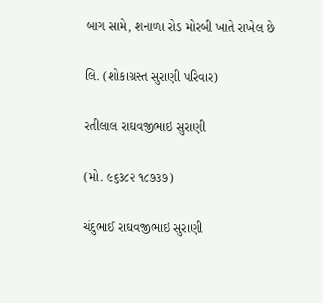બાગ સામે, શનાળા રોડ મોરબી ખાતે રાખેલ છે

લિ. (શોકાગ્રસ્ત સુરાણી પરિવાર)

રતીલાલ રાઘવજીભાઇ સુરાણી

(મો. ૯૬૩૮૨ ૧૮૭૩૭)

ચંદુભાઈ રાઘવજીભાઇ સુરાણી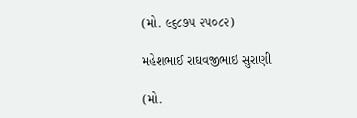(મો. ૯૬૮૭૫ ૨૫૦૮૨)

મહેશભાઈ રાઘવજીભાઇ સુરાણી

(મો.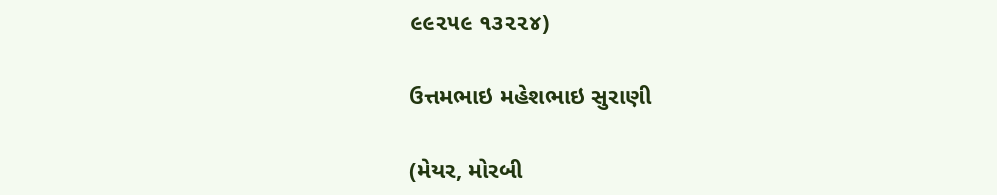૯૯૨૫૯ ૧૩૨૨૪)

ઉત્તમભાઇ મહેશભાઇ સુરાણી

(મેયર, મોરબી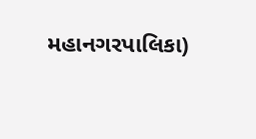મહાનગરપાલિકા)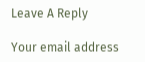Leave A Reply

Your email address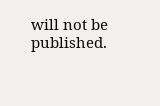will not be published.